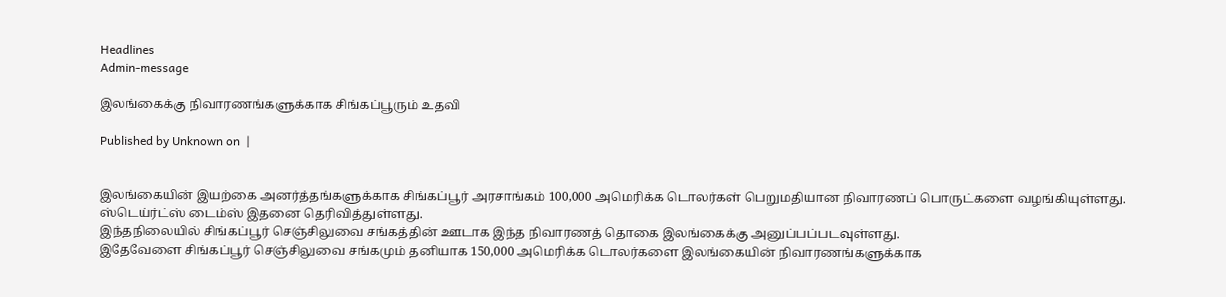Headlines
Admin-message

இலங்கைக்கு நிவாரணங்களுக்காக சிங்கப்பூரும் உதவி

Published by Unknown on  |


இலங்கையின் இயற்கை அனர்த்தங்களுக்காக சிங்கப்பூர் அரசாங்கம் 100,000 அமெரிக்க டொலர்கள் பெறுமதியான நிவாரணப் பொருட்களை வழங்கியுள்ளது.
ஸ்டெய்ர்ட்ஸ் டைம்ஸ் இதனை தெரிவித்துள்ளது.
இந்தநிலையில் சிங்கப்பூர் செஞ்சிலுவை சங்கத்தின் ஊடாக இந்த நிவாரணத் தொகை இலங்கைக்கு அனுப்பப்படவுள்ளது.
இதேவேளை சிங்கப்பூர் செஞ்சிலுவை சங்கமும் தனியாக 150,000 அமெரிக்க டொலர்களை இலங்கையின் நிவாரணங்களுக்காக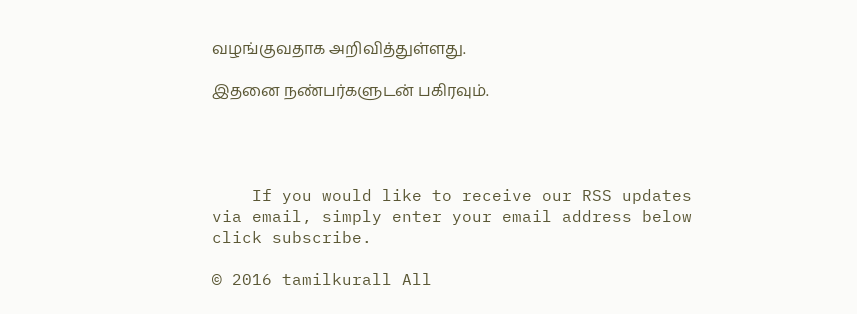வழங்குவதாக அறிவித்துள்ளது.

இதனை நண்பர்களுடன் பகிரவும்.




    If you would like to receive our RSS updates via email, simply enter your email address below click subscribe.

© 2016 tamilkurall All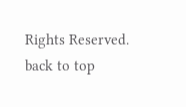Rights Reserved.
back to top